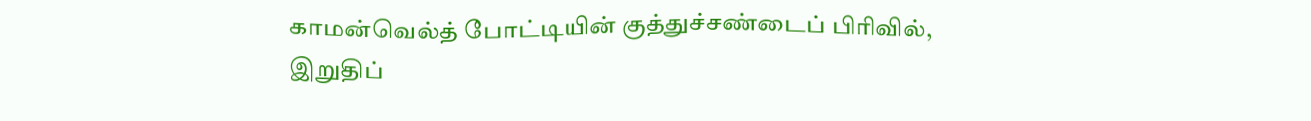காமன்வெல்த் போட்டியின் குத்துச்சண்டைப் பிரிவில், இறுதிப்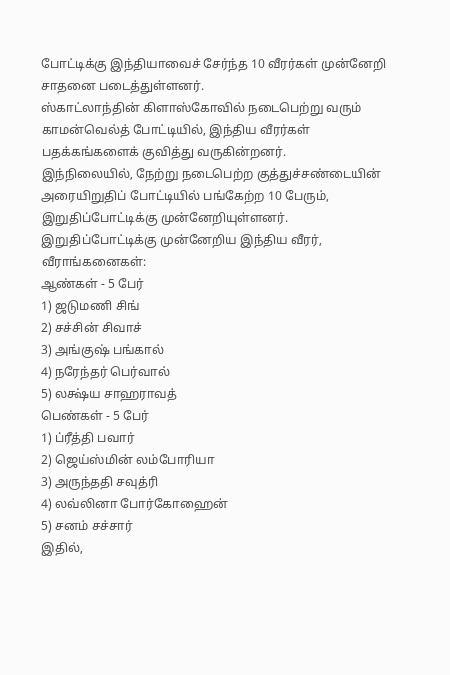போட்டிக்கு இந்தியாவைச் சேர்ந்த 10 வீரர்கள் முன்னேறி சாதனை படைத்துள்ளனர்.
ஸ்காட்லாந்தின் கிளாஸ்கோவில் நடைபெற்று வரும் காமன்வெல்த் போட்டியில், இந்திய வீரர்கள் பதக்கங்களைக் குவித்து வருகின்றனர்.
இந்நிலையில், நேற்று நடைபெற்ற குத்துச்சண்டையின் அரையிறுதிப் போட்டியில் பங்கேற்ற 10 பேரும், இறுதிப்போட்டிக்கு முன்னேறியுள்ளனர்.
இறுதிப்போட்டிக்கு முன்னேறிய இந்திய வீரர், வீராங்கனைகள்:
ஆண்கள் - 5 பேர்
1) ஜடுமணி சிங்
2) சச்சின் சிவாச்
3) அங்குஷ் பங்கால்
4) நரேந்தர் பெர்வால்
5) லக்ஷ்ய சாஹராவத்
பெண்கள் - 5 பேர்
1) ப்ரீத்தி பவார்
2) ஜெய்ஸ்மின் லம்போரியா
3) அருந்ததி சவுத்ரி
4) லவ்லினா போர்கோஹைன்
5) சனம் சச்சார்
இதில்,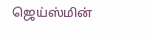ஜெய்ஸ்மின்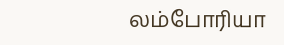லம்போரியா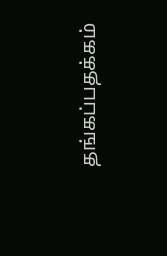தங்கப்பதக்கம்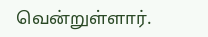வென்றுள்ளார்.